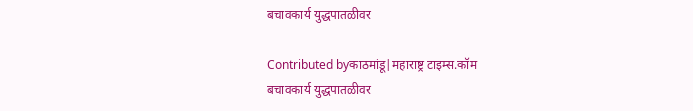बचावकार्य युद्धपातळीवर

Contributed byकाठमांडू|महाराष्ट्र टाइम्स.कॉम
बचावकार्य युद्धपातळीवर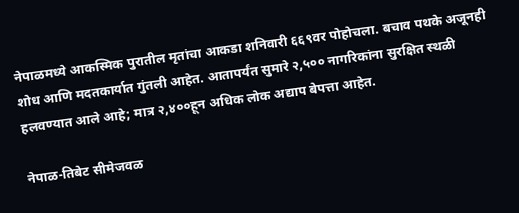नेपाळमध्ये आकस्मिक पुरातील मृतांचा आकडा शनिवारी ६६९वर पोहोचला. बचाव पथके अजूनही शोध आणि मदतकार्यात गुंतली आहेत. आतापर्यंत सुमारे २,५०० नागरिकांना सुरक्षित स्थळी हलवण्यात आले आहे; मात्र २,४००हून अधिक लोक अद्याप बेपत्ता आहेत.

नेपाळ-तिबेट सीमेजवळ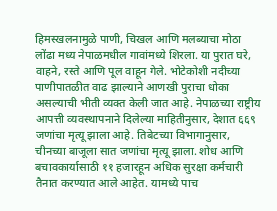हिमस्खलनामुळे पाणी, चिखल आणि मलब्याचा मोठा लोंढा मध्य नेपाळमधील गावांमध्ये शिरला. या पुरात घरे, वाहने, रस्ते आणि पूल वाहून गेले. भोटेकोशी नदीच्या पाणीपातळीत वाढ झाल्याने आणखी पुराचा धोका असल्याची भीती व्यक्त केली जात आहे. नेपाळच्या राष्ट्रीय आपत्ती व्यवस्थापनाने दिलेल्या माहितीनुसार, देशात ६६९ जणांचा मृत्यू झाला आहे. तिबेटच्या विभागानुसार, चीनच्या बाजूला सात जणांचा मृत्यू झाला. शोध आणि बचावकार्यासाठी ११ हजारहून अधिक सुरक्षा कर्मचारी तैनात करण्यात आले आहेत. यामध्ये पाच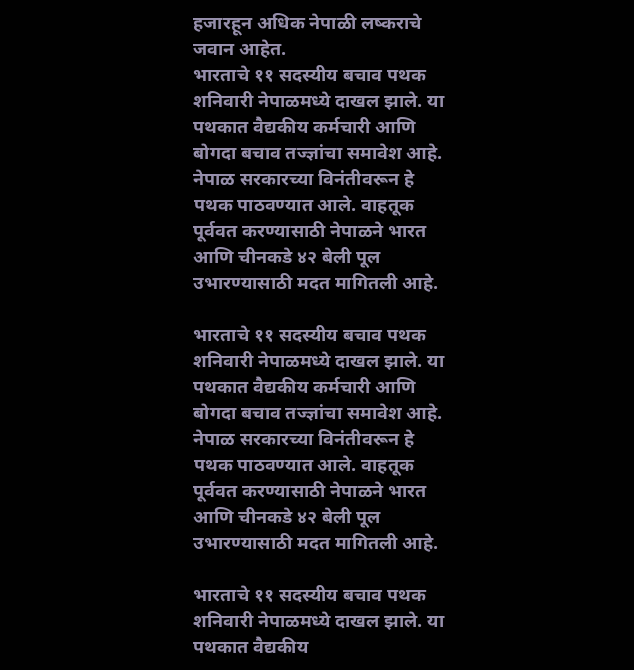हजारहून अधिक नेपाळी लष्कराचे जवान आहेत.
भारताचे ११ सदस्यीय बचाव पथक शनिवारी नेपाळमध्ये दाखल झाले. या पथकात वैद्यकीय कर्मचारी आणि बोगदा बचाव तज्ज्ञांचा समावेश आहे. नेपाळ सरकारच्या विनंतीवरून हे पथक पाठवण्यात आले. वाहतूक पूर्ववत करण्यासाठी नेपाळने भारत आणि चीनकडे ४२ बेली पूल उभारण्यासाठी मदत मागितली आहे.

भारताचे ११ सदस्यीय बचाव पथक शनिवारी नेपाळमध्ये दाखल झाले. या पथकात वैद्यकीय कर्मचारी आणि बोगदा बचाव तज्ज्ञांचा समावेश आहे. नेपाळ सरकारच्या विनंतीवरून हे पथक पाठवण्यात आले. वाहतूक पूर्ववत करण्यासाठी नेपाळने भारत आणि चीनकडे ४२ बेली पूल उभारण्यासाठी मदत मागितली आहे.

भारताचे ११ सदस्यीय बचाव पथक शनिवारी नेपाळमध्ये दाखल झाले. या पथकात वैद्यकीय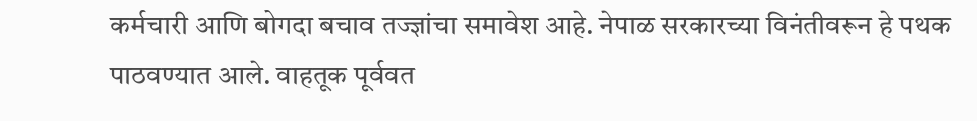कर्मचारी आणि बोगदा बचाव तज्ज्ञांचा समावेश आहे. नेपाळ सरकारच्या विनंतीवरून हे पथक पाठवण्यात आले. वाहतूक पूर्ववत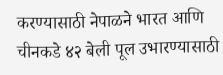करण्यासाठी नेपाळने भारत आणि चीनकडे ४२ बेली पूल उभारण्यासाठी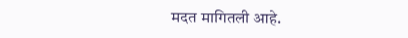मदत मागितली आहे.